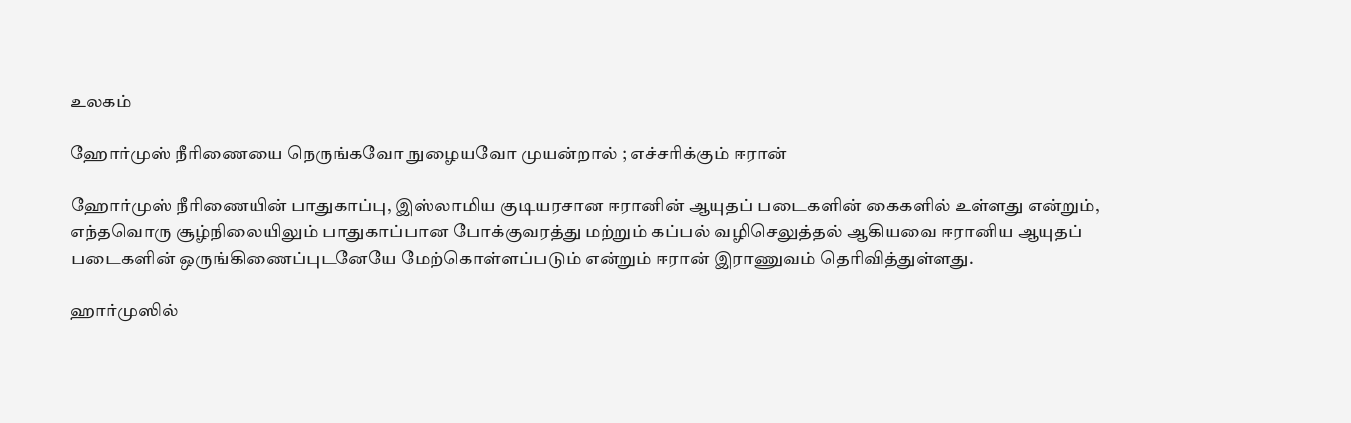உலகம்

ஹோர்முஸ் நீரிணையை நெருங்கவோ நுழையவோ முயன்றால் ; எச்சரிக்கும் ஈரான்

ஹோர்முஸ் நீரிணையின் பாதுகாப்பு, இஸ்லாமிய குடியரசான ஈரானின் ஆயுதப் படைகளின் கைகளில் உள்ளது என்றும், எந்தவொரு சூழ்நிலையிலும் பாதுகாப்பான போக்குவரத்து மற்றும் கப்பல் வழிசெலுத்தல் ஆகியவை ஈரானிய ஆயுதப் படைகளின் ஒருங்கிணைப்புடனேயே மேற்கொள்ளப்படும் என்றும் ஈரான் இராணுவம் தெரிவித்துள்ளது.

ஹார்முஸில்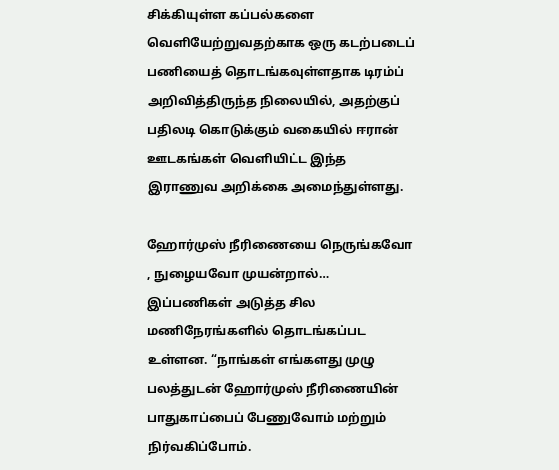சிக்கியுள்ள கப்பல்களை வெளியேற்றுவதற்காக ஒரு கடற்படைப் பணியைத் தொடங்கவுள்ளதாக டிரம்ப் அறிவித்திருந்த நிலையில், அதற்குப் பதிலடி கொடுக்கும் வகையில் ஈரான் ஊடகங்கள் வெளியிட்ட இந்த இராணுவ அறிக்கை அமைந்துள்ளது.

ஹோர்முஸ் நீரிணையை நெருங்கவோ , நுழையவோ முயன்றால்…
இப்பணிகள் அடுத்த சில மணிநேரங்களில் தொடங்கப்பட உள்ளன. “நாங்கள் எங்களது முழு பலத்துடன் ஹோர்முஸ் நீரிணையின் பாதுகாப்பைப் பேணுவோம் மற்றும் நிர்வகிப்போம்.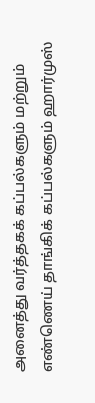அனைத்து வர்த்தகக் கப்பல்களும் மற்றும் எண்ணெய் தாங்கிக் கப்பல்களும் ஹார்முஸ்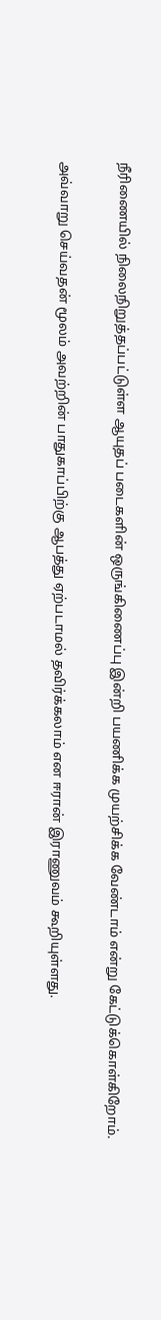நீரிணையில் நிலைநிறுத்தப்பட்டுள்ள ஆயுதப் படைகளின் ஒருங்கிணைப்பு இன்றி பயணிக்க முயற்சிக்க வேண்டாம் என்று கேட்டுக்கொள்கிறோம்.

அவ்வாறு செய்வதன் மூலம் அவற்றின் பாதுகாப்பிற்கு ஆபத்து ஏற்படாமல் தவிர்க்கலாம் என ஈரான் இராணுவம் கூறியுள்ளது.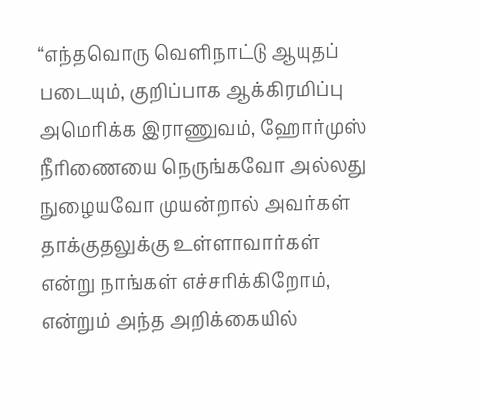“எந்தவொரு வெளிநாட்டு ஆயுதப் படையும், குறிப்பாக ஆக்கிரமிப்பு அமெரிக்க இராணுவம், ஹோர்முஸ் நீரிணையை நெருங்கவோ அல்லது நுழையவோ முயன்றால் அவர்கள் தாக்குதலுக்கு உள்ளாவார்கள் என்று நாங்கள் எச்சரிக்கிறோம், என்றும் அந்த அறிக்கையில்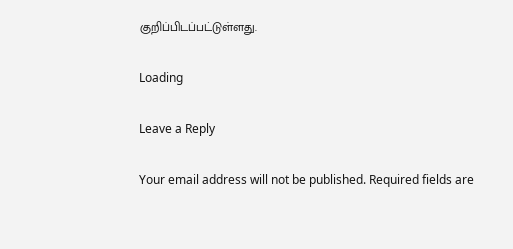குறிப்பிடப்பட்டுள்ளது.

Loading

Leave a Reply

Your email address will not be published. Required fields are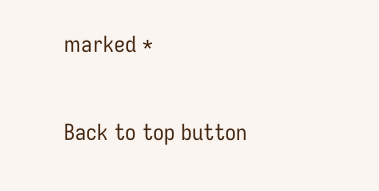marked *

Back to top button